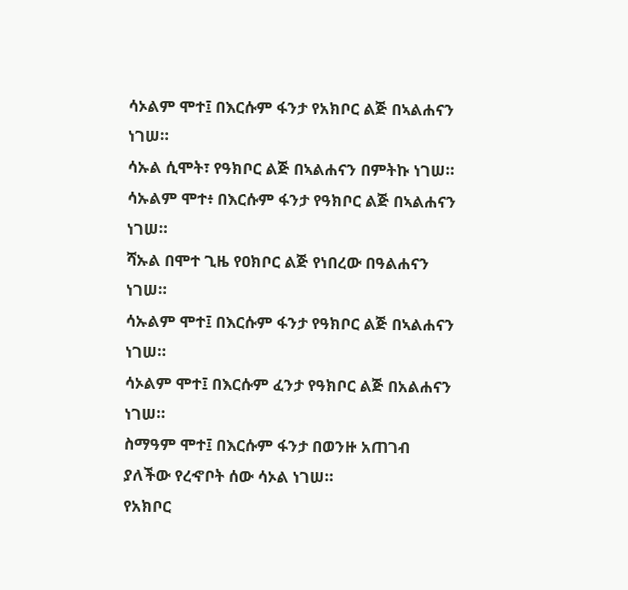ሳኦልም ሞተ፤ በእርሱም ፋንታ የአክቦር ልጅ በኣልሐናን ነገሠ።
ሳኡል ሲሞት፣ የዓክቦር ልጅ በኣልሐናን በምትኩ ነገሠ።
ሳኡልም ሞተ፥ በእርሱም ፋንታ የዓክቦር ልጅ በኣልሐናን ነገሠ።
ሻኡል በሞተ ጊዜ የዐክቦር ልጅ የነበረው በዓልሐናን ነገሠ።
ሳኡልም ሞተ፤ በእርሱም ፋንታ የዓክቦር ልጅ በኣልሐናን ነገሠ።
ሳኦልም ሞተ፤ በእርሱም ፈንታ የዓክቦር ልጅ በአልሐናን ነገሠ።
ስማዓም ሞተ፤ በእርሱም ፋንታ በወንዙ አጠገብ ያለችው የረኆቦት ሰው ሳኦል ነገሠ።
የአክቦር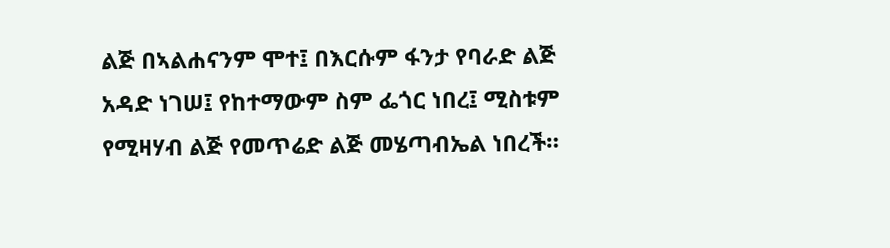ልጅ በኣልሐናንም ሞተ፤ በእርሱም ፋንታ የባራድ ልጅ አዳድ ነገሠ፤ የከተማውም ስም ፌጎር ነበረ፤ ሚስቱም የሚዛሃብ ልጅ የመጥሬድ ልጅ መሄጣብኤል ነበረች።